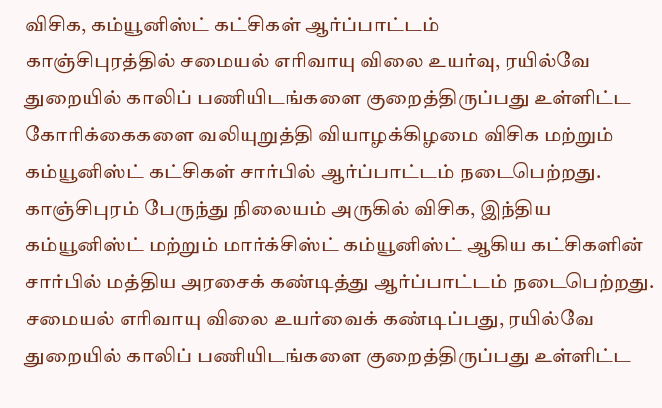விசிக, கம்யூனிஸ்ட் கட்சிகள் ஆர்ப்பாட்டம்
காஞ்சிபுரத்தில் சமையல் எரிவாயு விலை உயர்வு, ரயில்வே துறையில் காலிப் பணியிடங்களை குறைத்திருப்பது உள்ளிட்ட கோரிக்கைகளை வலியுறுத்தி வியாழக்கிழமை விசிக மற்றும் கம்யூனிஸ்ட் கட்சிகள் சார்பில் ஆர்ப்பாட்டம் நடைபெற்றது.
காஞ்சிபுரம் பேருந்து நிலையம் அருகில் விசிக, இந்திய கம்யூனிஸ்ட் மற்றும் மார்க்சிஸ்ட் கம்யூனிஸ்ட் ஆகிய கட்சிகளின் சார்பில் மத்திய அரசைக் கண்டித்து ஆர்ப்பாட்டம் நடைபெற்றது. சமையல் எரிவாயு விலை உயர்வைக் கண்டிப்பது, ரயில்வே துறையில் காலிப் பணியிடங்களை குறைத்திருப்பது உள்ளிட்ட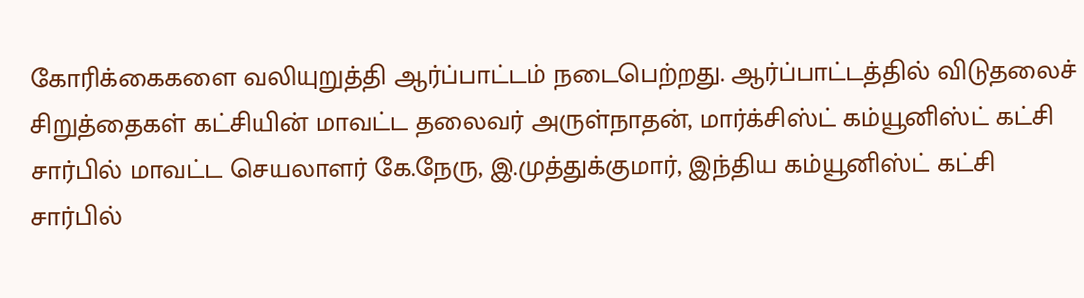கோரிக்கைகளை வலியுறுத்தி ஆர்ப்பாட்டம் நடைபெற்றது. ஆர்ப்பாட்டத்தில் விடுதலைச் சிறுத்தைகள் கட்சியின் மாவட்ட தலைவர் அருள்நாதன், மார்க்சிஸ்ட் கம்யூனிஸ்ட் கட்சி சார்பில் மாவட்ட செயலாளர் கே.நேரு, இ.முத்துக்குமார், இந்திய கம்யூனிஸ்ட் கட்சி சார்பில்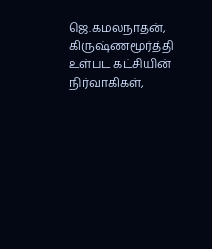ஜெ.கமலநாதன், கிருஷ்ணமூர்த்தி உள்பட கட்சியின் நிர்வாகிகள்,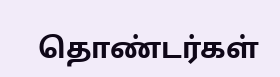தொண்டர்கள்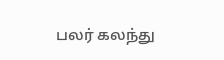பலர் கலந்து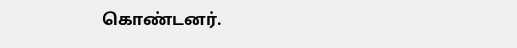கொண்டனர்.